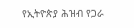የኢትዮጵያ ሕዝብ የጋራ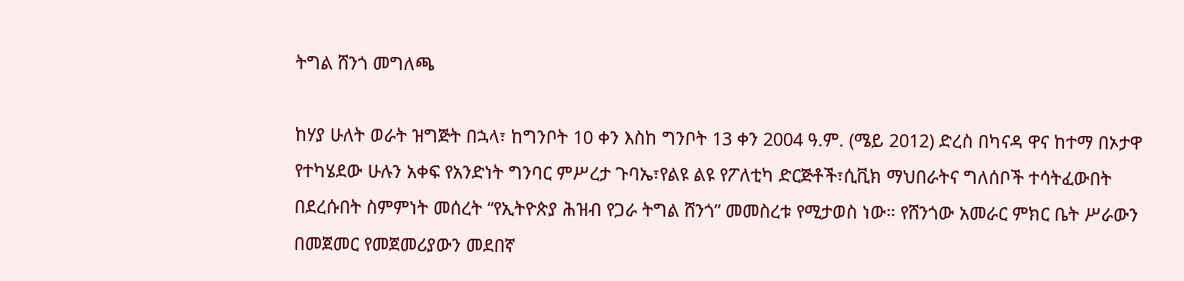ትግል ሸንጎ መግለጫ

ከሃያ ሁለት ወራት ዝግጅት በኋላ፣ ከግንቦት 10 ቀን እስከ ግንቦት 13 ቀን 2004 ዓ.ም. (ሜይ 2012) ድረስ በካናዳ ዋና ከተማ በኦታዋ የተካሄደው ሁሉን አቀፍ የአንድነት ግንባር ምሥረታ ጉባኤ፣የልዩ ልዩ የፖለቲካ ድርጅቶች፣ሲቪክ ማህበራትና ግለሰቦች ተሳትፈውበት በደረሱበት ስምምነት መሰረት “የኢትዮጵያ ሕዝብ የጋራ ትግል ሸንጎ” መመስረቱ የሚታወስ ነው። የሸንጎው አመራር ምክር ቤት ሥራውን በመጀመር የመጀመሪያውን መደበኛ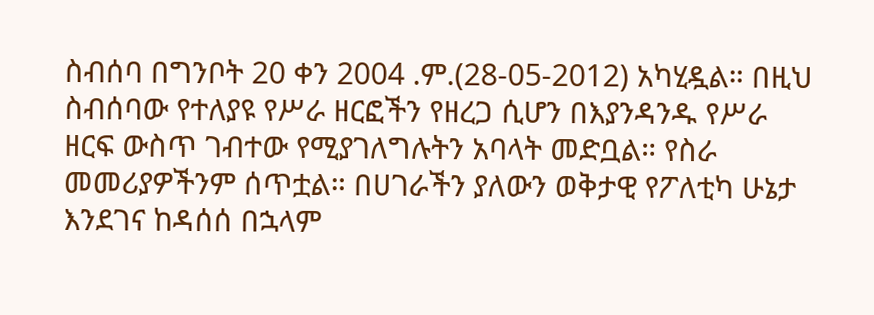ስብሰባ በግንቦት 20 ቀን 2004 .ም.(28-05-2012) አካሂዷል። በዚህ ስብሰባው የተለያዩ የሥራ ዘርፎችን የዘረጋ ሲሆን በእያንዳንዱ የሥራ ዘርፍ ውስጥ ገብተው የሚያገለግሉትን አባላት መድቧል። የስራ መመሪያዎችንም ሰጥቷል። በሀገራችን ያለውን ወቅታዊ የፖለቲካ ሁኔታ እንደገና ከዳሰሰ በኋላም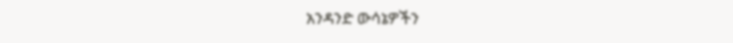አንዳንድ ውሳኔዎችን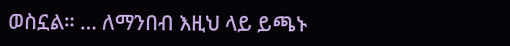ወስኗል። … ለማንበብ እዚህ ላይ ይጫኑ